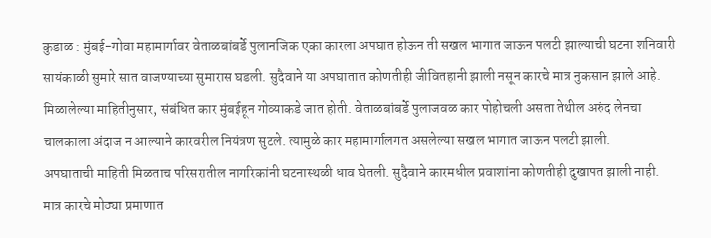कुडाळ : मुंबई-गोवा महामार्गावर वेताळबांबर्डे पुलानजिक एका कारला अपघात होऊन ती सखल भागात जाऊन पलटी झाल्याची घटना शनिवारी सायंकाळी सुमारे सात वाजण्याच्या सुमारास घडली. सुदैवाने या अपघातात कोणतीही जीवितहानी झाली नसून कारचे मात्र नुकसान झाले आहे.
मिळालेल्या माहितीनुसार, संबंधित कार मुंबईहून गोव्याकडे जात होती. वेताळबांबर्डे पुलाजवळ कार पोहोचली असता तेथील अरुंद लेनचा चालकाला अंदाज न आल्याने कारवरील नियंत्रण सुटले. त्यामुळे कार महामार्गालगत असलेल्या सखल भागात जाऊन पलटी झाली.
अपघाताची माहिती मिळताच परिसरातील नागरिकांनी घटनास्थळी धाव घेतली. सुदैवाने कारमधील प्रवाशांना कोणतीही दुखापत झाली नाही. मात्र कारचे मोठ्या प्रमाणात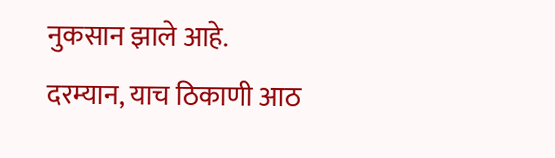नुकसान झाले आहे.
दरम्यान, याच ठिकाणी आठ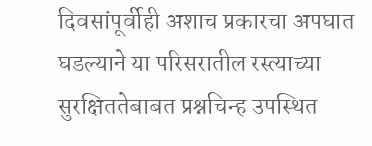दिवसांपूर्वीही अशाच प्रकारचा अपघात घडल्याने या परिसरातील रस्त्याच्या सुरक्षिततेबाबत प्रश्नचिन्ह उपस्थित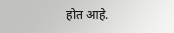होत आहे.